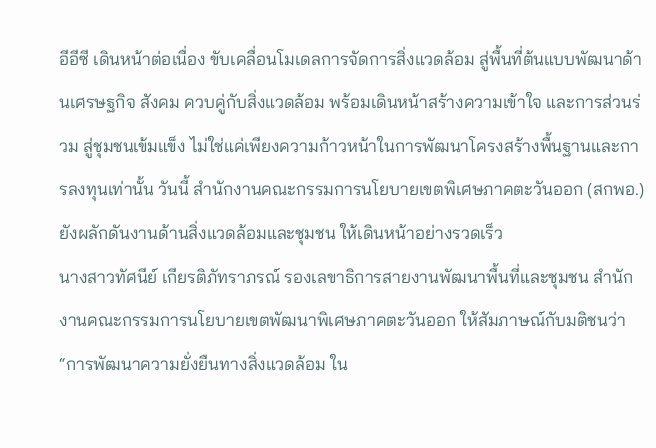อีอีซี เดินหน้าต่อเนื่อง ขับเคลื่อนโมเดลการจัดการสิ่งแวดล้อม สู่พื้นที่ต้นแบบพัฒนาด้านเศรษฐกิจ สังคม ควบคู่กับสิ่งแวดล้อม พร้อมเดินหน้าสร้างความเข้าใจ และการส่วนร่วม สู่ชุมชนเข้มแข็ง ไม่ใช่แค่เพียงความก้าวหน้าในการพัฒนาโครงสร้างพื้นฐานและการลงทุนเท่านั้น วันนี้ สำนักงานคณะกรรมการนโยบายเขตพิเศษภาคตะวันออก (สกพอ.) ยังผลักดันงานด้านสิ่งแวดล้อมและชุมชน ให้เดินหน้าอย่างรวดเร็ว
นางสาวทัศนีย์ เกียรติภัทราภรณ์ รองเลขาธิการสายงานพัฒนาพื้นที่และชุมชน สำนักงานคณะกรรมการนโยบายเขตพัฒนาพิเศษภาคตะวันออก ให้สัมภาษณ์กับมติชนว่า “การพัฒนาความยั่งยืนทางสิ่งแวดล้อม ใน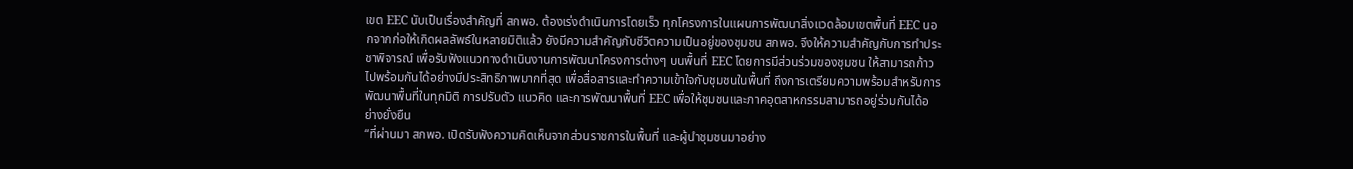เขต EEC นับเป็นเรื่องสำคัญที่ สกพอ. ต้องเร่งดำเนินการโดยเร็ว ทุกโครงการในแผนการพัฒนาสิ่งแวดล้อมเขตพื้นที่ EEC นอกจากก่อให้เกิดผลลัพธ์ในหลายมิติแล้ว ยังมีความสำคัญกับชีวิตความเป็นอยู่ของชุมชน สกพอ. จึงให้ความสำคัญกับการทำประชาพิจารณ์ เพื่อรับฟังแนวทางดำเนินงานการพัฒนาโครงการต่างๆ บนพื้นที่ EEC โดยการมีส่วนร่วมของชุมชน ให้สามารถก้าวไปพร้อมกันได้อย่างมีประสิทธิภาพมากที่สุด เพื่อสื่อสารและทำความเข้าใจกับชุมชนในพื้นที่ ถึงการเตรียมความพร้อมสำหรับการพัฒนาพื้นที่ในทุกมิติ การปรับตัว แนวคิด และการพัฒนาพื้นที่ EEC เพื่อให้ชุมชนและภาคอุตสาหกรรมสามารถอยู่ร่วมกันได้อย่างยั่งยืน
“ที่ผ่านมา สกพอ. เปิดรับฟังความคิดเห็นจากส่วนราชการในพื้นที่ และผู้นำชุมชนมาอย่าง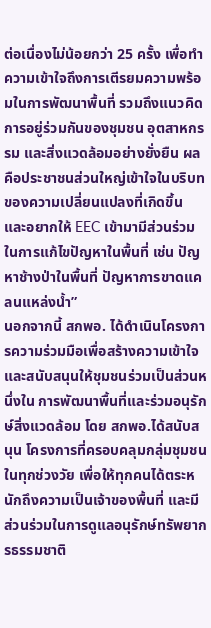ต่อเนื่องไม่น้อยกว่า 25 ครั้ง เพื่อทำความเข้าใจถึงการเตีรยมความพร้อมในการพัฒนาพื้นที่ รวมถึงแนวคิดการอยู่ร่วมกันของชุมชน อุตสาหกรรม และสิ่งแวดล้อมอย่างยั่งยืน ผลคือประชาชนส่วนใหญ่เข้าใจในบริบทของความเปลี่ยนแปลงที่เกิดขึ้น และอยากให้ EEC เข้ามามีส่วนร่วมในการแก้ไขปัญหาในพื้นที่ เช่น ปัญหาช้างป่าในพื้นที่ ปัญหาการขาดแคลนแหล่งน้ำ”
นอกจากนี้ สกพอ. ได้ดำเนินโครงการความร่วมมือเพื่อสร้างความเข้าใจและสนับสนุนให้ชุมชนร่วมเป็นส่วนหนึ่งใน การพัฒนาพื้นที่และร่วมอนุรักษ์สิ่งแวดล้อม โดย สกพอ.ได้สนับสนุน โครงการที่ครอบคลุมกลุ่มชุมชนในทุกช่วงวัย เพื่อให้ทุกคนได้ตระหนักถึงความเป็นเจ้าของพื้นที่ และมีส่วนร่วมในการดูแลอนุรักษ์ทรัพยากรธรรมชาติ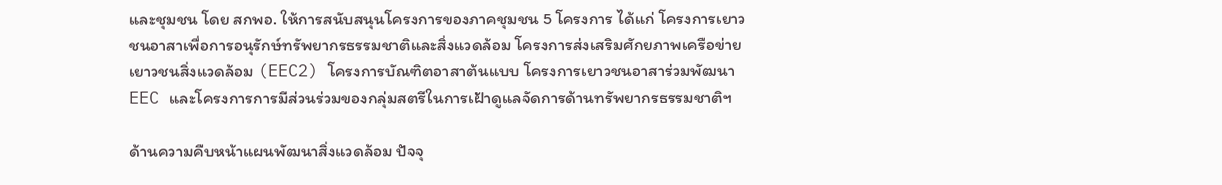และชุมชน โดย สกพอ. ให้การสนับสนุนโครงการของภาคชุมชน 5 โครงการ ได้แก่ โครงการเยาวชนอาสาเพื่อการอนุรักษ์ทรัพยากรธรรมชาติและสิ่งแวดล้อม โครงการส่งเสริมศักยภาพเครือข่ายเยาวชนสิ่งแวดล้อม (EEC2) โครงการบัณฑิตอาสาต้นแบบ โครงการเยาวชนอาสาร่วมพัฒนา EEC และโครงการการมีส่วนร่วมของกลุ่มสตรีในการเฝ้าดูแลจัดการด้านทรัพยากรธรรมชาติฯ

ด้านความคืบหน้าแผนพัฒนาสิ่งแวดล้อม ปัจจุ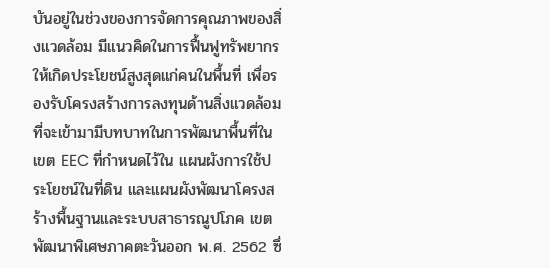บันอยู่ในช่วงของการจัดการคุณภาพของสิ่งแวดล้อม มีแนวคิดในการฟื้นฟูทรัพยากรให้เกิดประโยชน์สูงสุดแก่คนในพื้นที่ เพื่อรองรับโครงสร้างการลงทุนด้านสิ่งแวดล้อมที่จะเข้ามามีบทบาทในการพัฒนาพื้นที่ในเขต EEC ที่กำหนดไว้ใน แผนผังการใช้ประโยชน์ในที่ดิน และแผนผังพัฒนาโครงสร้างพื้นฐานและระบบสาธารณูปโภค เขตพัฒนาพิเศษภาคตะวันออก พ.ศ. 2562 ซึ่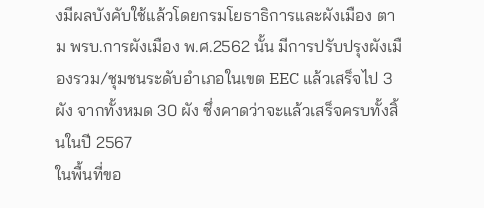งมีผลบังคับใช้แล้วโดยกรมโยธาธิการและผังเมือง ตาม พรบ.การผังเมือง พ.ศ.2562 นั้น มีการปรับปรุงผังเมืองรวม/ชุมชนระดับอำเภอในเขต EEC แล้วเสร็จไป 3 ผัง จากทั้งหมด 30 ผัง ซึ่งคาดว่าจะแล้วเสร็จครบทั้งสิ้นในปี 2567
ในพื้นที่ขอ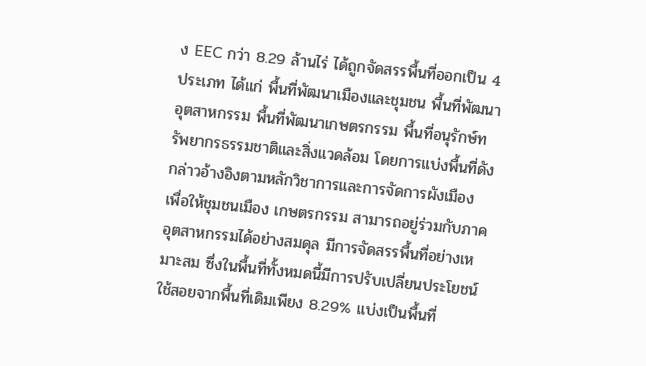ง EEC กว่า 8.29 ล้านไร่ ได้ถูกจัดสรรพื้นที่ออกเป็น 4 ประเภท ได้แก่ พื้นที่พัฒนาเมืองและชุมชน พื้นที่พัฒนาอุตสาหกรรม พื้นที่พัฒนาเกษตรกรรม พื้นที่อนุรักษ์ทรัพยากรธรรมชาติและสิ่งแวดล้อม โดยการแบ่งพื้นที่ดังกล่าวอ้างอิงตามหลักวิชาการและการจัดการผังเมือง เพื่อให้ชุมชนเมือง เกษตรกรรม สามารถอยู่ร่วมกับภาคอุตสาหกรรมได้อย่างสมดุล มีการจัดสรรพื้นที่อย่างเหมาะสม ซึ่งในพื้นที่ทั้งหมดนี้มีการปรับเปลี่ยนประโยชน์ใช้สอยจากพื้นที่เดิมเพียง 8.29% แบ่งเป็นพื้นที่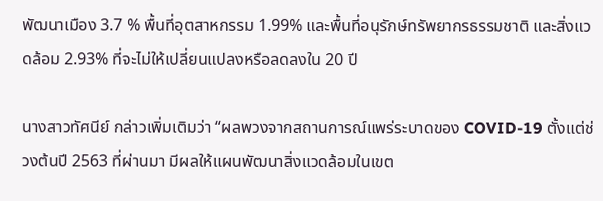พัฒนาเมือง 3.7 % พื้นที่อุตสาหกรรม 1.99% และพื้นที่อนุรักษ์ทรัพยากรธรรมชาติ และสิ่งแวดล้อม 2.93% ที่จะไม่ให้เปลี่ยนแปลงหรือลดลงใน 20 ปี

นางสาวทัศนีย์ กล่าวเพิ่มเติมว่า “ผลพวงจากสถานการณ์แพร่ระบาดของ COVID-19 ตั้งแต่ช่วงต้นปี 2563 ที่ผ่านมา มีผลให้แผนพัฒนาสิ่งแวดล้อมในเขต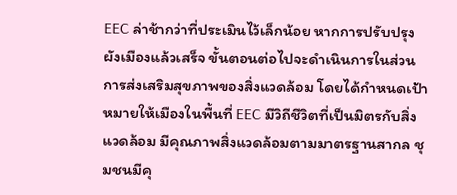EEC ล่าช้ากว่าที่ประเมินไว้เล็กน้อย หากการปรับปรุงผังเมืองแล้วเสร็จ ขั้นตอนต่อไปจะดำเนินการในส่วนการส่งเสริมสุขภาพของสิ่งแวดล้อม โดยได้กำหนดเป้าหมายให้เมืองในพื้นที่ EEC มีวิถีชีวิตที่เป็นมิตรกับสิ่งแวดล้อม มีคุณภาพสิ่งแวดล้อมตามมาตรฐานสากล ชุมชนมีคุ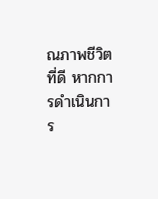ณภาพชีวิตที่ดี หากการดำเนินการ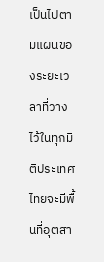เป็นไปตามแผนของระยะเวลาที่วางไว้ในทุกมิติประเทศไทยจะมีพื้นที่อุตสา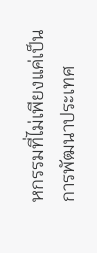หกรรมที่ไม่เพียงแค่เป็นการพัฒนาประเทศ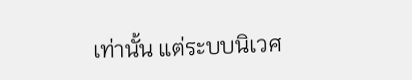เท่านั้น แต่ระบบนิเวศ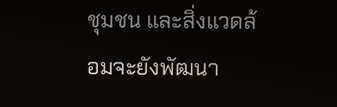ชุมชน และสิ่งแวดล้อมจะยังพัฒนา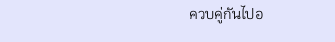ควบคู่กันไปอ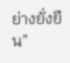ย่างยั่งยืน”